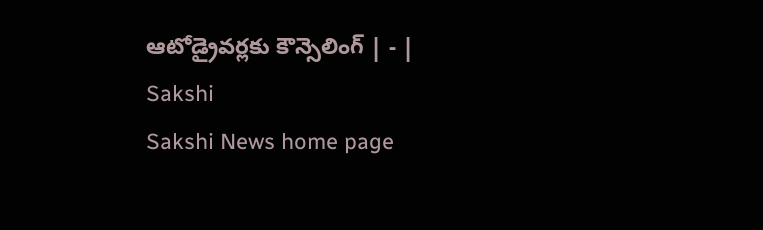ఆటోడ్రైవర్లకు కౌన్సెలింగ్‌ | - | Sakshi
Sakshi News home page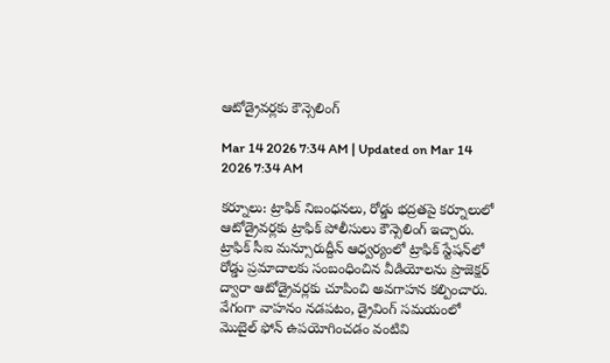ఆటోడ్రైవర్లకు కౌన్సెలింగ్‌

Mar 14 2026 7:34 AM | Updated on Mar 14 2026 7:34 AM

కర్నూలు: ట్రాఫిక్‌ నిబంధనలు, రోడ్డు భద్రతపై కర్నూలులో ఆటోడ్రైవర్లకు ట్రాఫిక్‌ పోలీసులు కౌన్సెలింగ్‌ ఇచ్చారు. ట్రాఫిక్‌ సీఐ మన్సూరుద్దీన్‌ ఆధ్వర్యంలో ట్రాఫిక్‌ స్టేషన్‌లో రోడ్డు ప్రమాదాలకు సంబంధించిన వీడియోలను ప్రొజెక్షర్‌ ద్వారా ఆటోడ్రైవర్లకు చూపించి అవగాహన కల్పించారు. వేగంగా వాహనం నడపటం, డ్రైవింగ్‌ సమయంలో మొబైల్‌ ఫోన్‌ ఉపయోగించడం వంటివి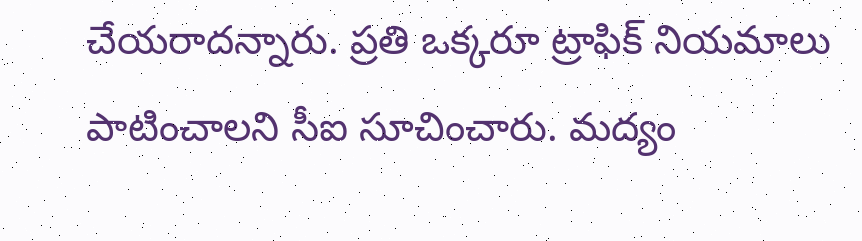చేయరాదన్నారు. ప్రతి ఒక్కరూ ట్రాఫిక్‌ నియమాలు పాటించాలని సీఐ సూచించారు. మద్యం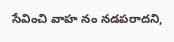సేవించి వాహ నం నడపరాదని,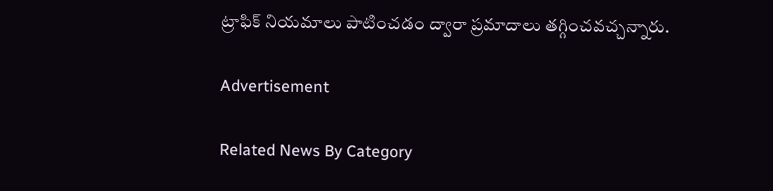ట్రాఫిక్‌ నియమాలు పాటించడం ద్వారా ప్రమాదాలు తగ్గించవచ్చన్నారు.

Advertisement

Related News By Category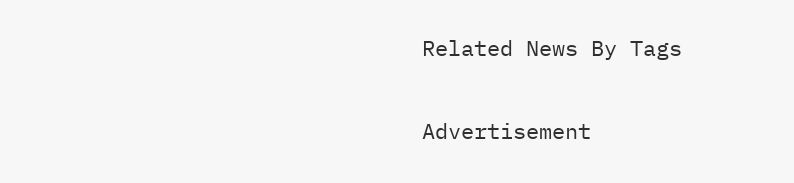Related News By Tags

Advertisement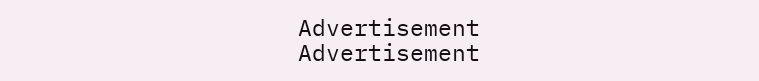Advertisement
Advertisement